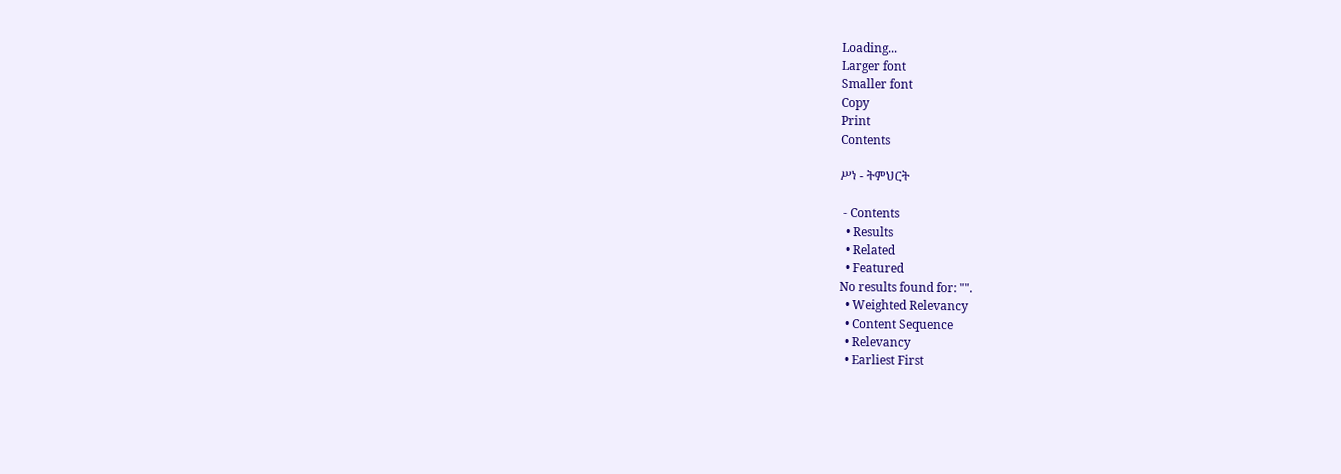Loading...
Larger font
Smaller font
Copy
Print
Contents

ሥነ - ትምህርት

 - Contents
  • Results
  • Related
  • Featured
No results found for: "".
  • Weighted Relevancy
  • Content Sequence
  • Relevancy
  • Earliest First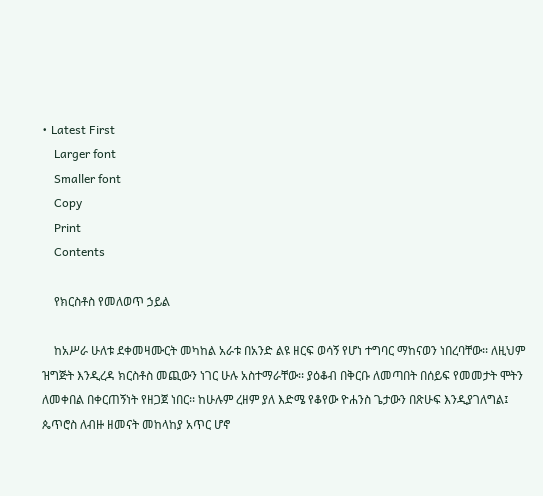• Latest First
    Larger font
    Smaller font
    Copy
    Print
    Contents

    የክርስቶስ የመለወጥ ኃይል

    ከአሥራ ሁለቱ ደቀመዛሙርት መካከል አራቱ በአንድ ልዩ ዘርፍ ወሳኝ የሆነ ተግባር ማከናወን ነበረባቸው፡፡ ለዚህም ዝግጅት እንዲረዳ ክርስቶስ መጪውን ነገር ሁሉ አስተማራቸው፡፡ ያዕቆብ በቅርቡ ለመጣበት በሰይፍ የመመታት ሞትን ለመቀበል በቀርጠኝነት የዘጋጀ ነበር፡፡ ከሁሉም ረዘም ያለ እድሜ የቆየው ዮሐንስ ጌታውን በጽሁፍ እንዲያገለግል፤ ጴጥሮስ ለብዙ ዘመናት መከላከያ አጥር ሆኖ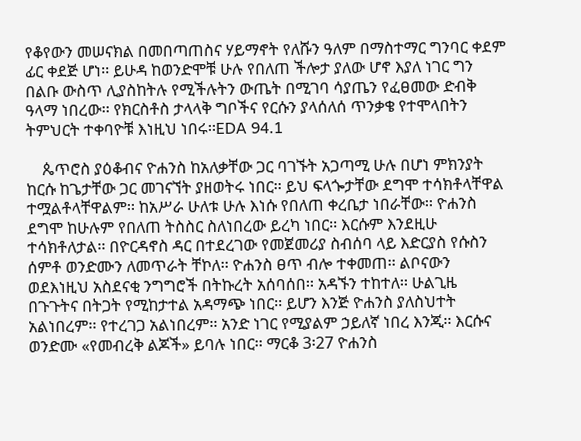የቆየውን መሠናክል በመበጣጠስና ሃይማኖት የለሹን ዓለም በማስተማር ግንባር ቀደም ፊር ቀደጅ ሆነ፡፡ ይሁዳ ከወንድሞቹ ሁሉ የበለጠ ችሎታ ያለው ሆኖ እያለ ነገር ግን በልቡ ውስጥ ሊያስከትሉ የሚችሉትን ውጤት በሚገባ ሳያጤን የፈፀመው ድብቅ ዓላማ ነበረው፡፡ የክርስቶስ ታላላቅ ግቦችና የርሱን ያላሰለሰ ጥንቃቄ የተሞላበትን ትምህርት ተቀባዮቹ እነዚህ ነበሩ፡፡EDA 94.1

    ጴጥሮስ ያዕቆብና ዮሐንስ ከአለቃቸው ጋር ባገኙት አጋጣሚ ሁሉ በሆነ ምክንያት ከርሱ ከጌታቸው ጋር መገናኘት ያዘወትሩ ነበር፡፡ ይህ ፍላጐታቸው ደግሞ ተሳክቶላቸዋል ተሟልቶላቸዋልም፡፡ ከአሥራ ሁለቱ ሁሉ እነሱ የበለጠ ቀረቤታ ነበራቸው፡፡ ዮሐንስ ደግሞ ከሁሉም የበለጠ ትስስር ስለነበረው ይረካ ነበር፡፡ እርሱም እንደዚሁ ተሳክቶለታል፡፡ በዮርዳኖስ ዳር በተደረገው የመጀመሪያ ስብሰባ ላይ እድርያስ የሱስን ሰምቶ ወንድሙን ለመጥራት ቸኮለ፡፡ ዮሐንስ ፀጥ ብሎ ተቀመጠ፡፡ ልቦናውን ወደእነዚህ አስደናቂ ንግግሮች በትኩረት አሰባሰበ፡፡ አዳኙን ተከተለ፡፡ ሁልጊዜ በጉጉትና በትጋት የሚከታተል አዳማጭ ነበር፡፡ ይሆን እንጅ ዮሐንስ ያለስህተት አልነበረም፡፡ የተረገጋ አልነበረም፡፡ አንድ ነገር የሚያልም ኃይለኛ ነበረ እንጂ፡፡ እርሱና ወንድሙ «የመብረቅ ልጆች» ይባሉ ነበር፡፡ ማርቆ 3፡27 ዮሐንስ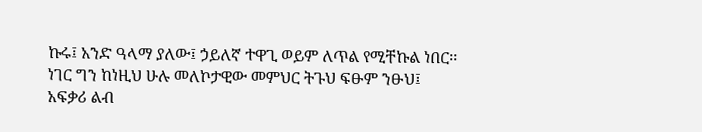ኩሩ፤ አንድ ዓላማ ያለው፤ ኃይለኛ ተዋጊ ወይም ለጥል የሚቸኩል ነበር፡፡ ነገር ግን ከነዚህ ሁሉ መለኮታዊው መምህር ትጉህ ፍፁም ንፁህ፤ አፍቃሪ ልብ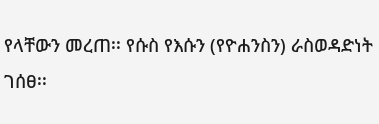የላቸውን መረጠ፡፡ የሱስ የእሱን (የዮሐንስን) ራስወዳድነት ገሰፀ፡፡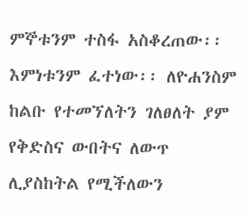ምኞቱንም ተስፋ አስቆረጠው፡፡ እምነቱንም ፈተነው፡፡ ለዮሐንስም ከልቡ የተመኘለትን ገለፀለት ያም የቅድስና ውበትና ለውጥ ሊያስከትል የሚችለውን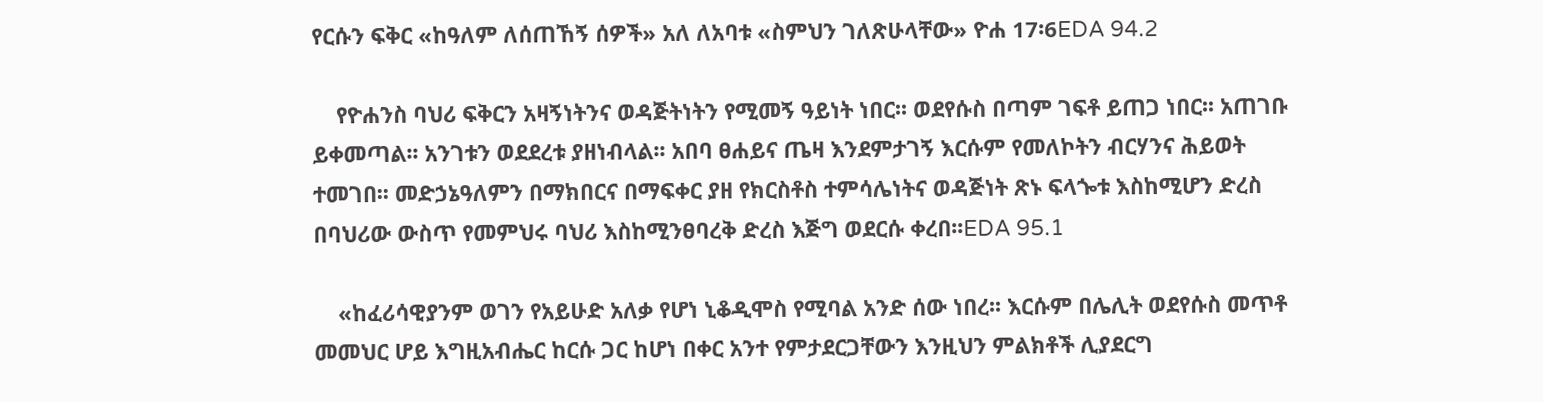የርሱን ፍቅር «ከዓለም ለሰጠኸኝ ሰዎች» አለ ለአባቱ «ስምህን ገለጽሁላቸው» ዮሐ 17፡6EDA 94.2

    የዮሐንስ ባህሪ ፍቅርን አዛኝነትንና ወዳጅትነትን የሚመኝ ዓይነት ነበር፡፡ ወደየሱስ በጣም ገፍቶ ይጠጋ ነበር፡፡ አጠገቡ ይቀመጣል፡፡ አንገቱን ወደደረቱ ያዘነብላል፡፡ አበባ ፀሐይና ጤዛ እንደምታገኝ እርሱም የመለኮትን ብርሃንና ሕይወት ተመገበ፡፡ መድኃኔዓለምን በማክበርና በማፍቀር ያዘ የክርስቶስ ተምሳሌነትና ወዳጅነት ጽኑ ፍላጐቱ እስከሚሆን ድረስ በባህሪው ውስጥ የመምህሩ ባህሪ እስከሚንፀባረቅ ድረስ እጅግ ወደርሱ ቀረበ፡፡EDA 95.1

    «ከፈሪሳዊያንም ወገን የአይሁድ አለቃ የሆነ ኒቆዲሞስ የሚባል አንድ ሰው ነበረ፡፡ እርሱም በሌሊት ወደየሱስ መጥቶ መመህር ሆይ እግዚአብሔር ከርሱ ጋር ከሆነ በቀር አንተ የምታደርጋቸውን እንዚህን ምልክቶች ሊያደርግ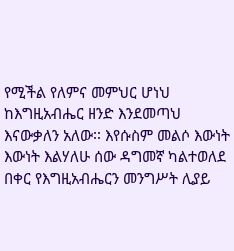የሚችል የለምና መምህር ሆነህ ከእግዚአብሔር ዘንድ እንደመጣህ እናውቃለን አለው፡፡ እየሱስም መልሶ እውነት እውነት እልሃለሁ ሰው ዳግመኛ ካልተወለደ በቀር የእግዚአብሔርን መንግሥት ሊያይ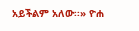አይችልም አለው፡፡» ዮሐ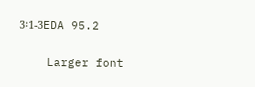3፡1-3EDA 95.2

    Larger font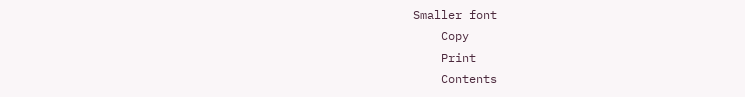Smaller font
    Copy
    Print
    Contents